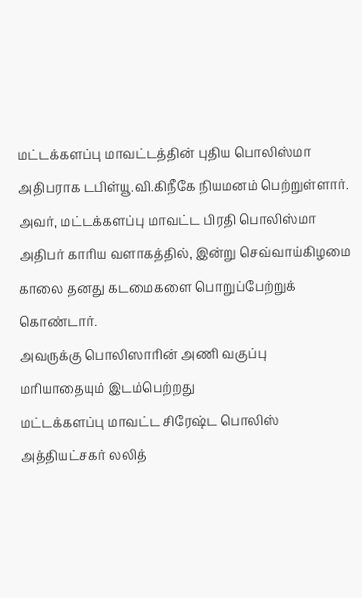மட்டக்களப்பு மாவட்டத்தின் புதிய பொலிஸ்மா அதிபராக டபிள்யூ.வி.கிநீகே நியமனம் பெற்றுள்ளார்.
அவர், மட்டக்களப்பு மாவட்ட பிரதி பொலிஸ்மா அதிபர் காரிய வளாகத்தில், இன்று செவ்வாய்கிழமை காலை தனது கடமைகளை பொறுப்பேற்றுக் கொண்டார்.
அவருக்கு பொலிஸாரின் அணி வகுப்பு மரியாதையும் இடம்பெற்றது
மட்டக்களப்பு மாவட்ட சிரேஷ்ட பொலிஸ் அத்தியட்சகர் லலித்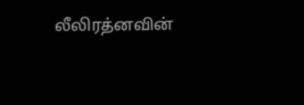லீலிரத்னவின்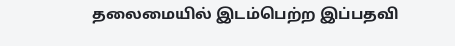தலைமையில் இடம்பெற்ற இப்பதவி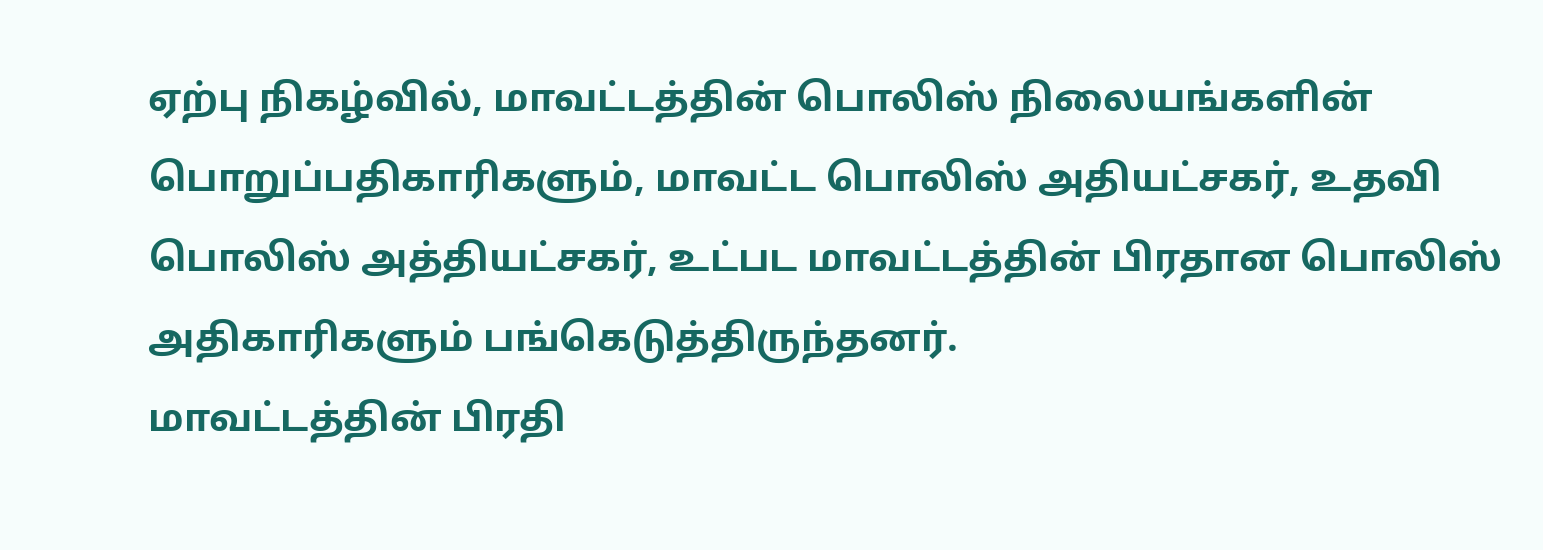ஏற்பு நிகழ்வில், மாவட்டத்தின் பொலிஸ் நிலையங்களின் பொறுப்பதிகாரிகளும், மாவட்ட பொலிஸ் அதியட்சகர், உதவி பொலிஸ் அத்தியட்சகர், உட்பட மாவட்டத்தின் பிரதான பொலிஸ் அதிகாரிகளும் பங்கெடுத்திருந்தனர்.
மாவட்டத்தின் பிரதி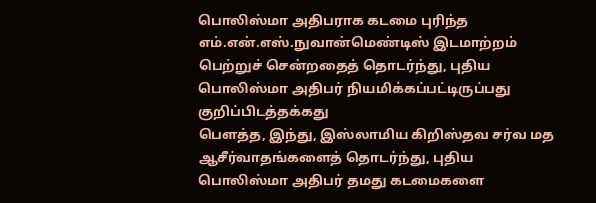பொலிஸ்மா அதிபராக கடமை புரிந்த எம்.என்.எஸ்.நுவான்மெண்டிஸ் இடமாற்றம் பெற்றுச் சென்றதைத் தொடர்ந்து, புதிய பொலிஸ்மா அதிபர் நியமிக்கப்பட்டிருப்பது குறிப்பிடத்தக்கது
பௌத்த, இந்து, இஸ்லாமிய கிறிஸ்தவ சர்வ மத ஆசீர்வாதங்களைத் தொடர்ந்து, புதிய பொலிஸ்மா அதிபர் தமது கடமைகளை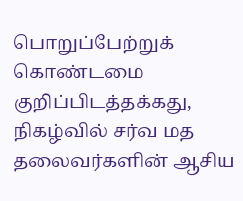பொறுப்பேற்றுக் கொண்டமை குறிப்பிடத்தக்கது, நிகழ்வில் சர்வ மத தலைவர்களின் ஆசிய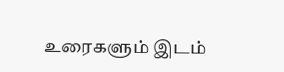உரைகளும் இடம்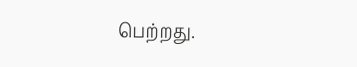பெற்றது.